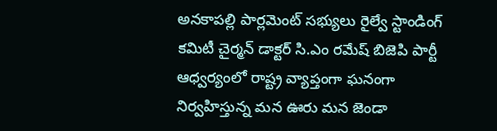అనకాపల్లి పార్లమెంట్ సభ్యులు రైల్వే స్టాండింగ్ కమిటీ చైర్మన్ డాక్టర్ సి.ఎం రమేష్ బిజెపి పార్టీ ఆధ్వర్యంలో రాష్ట్ర వ్యాప్తంగా ఘనంగా నిర్వహిస్తున్న మన ఊరు మన జెండా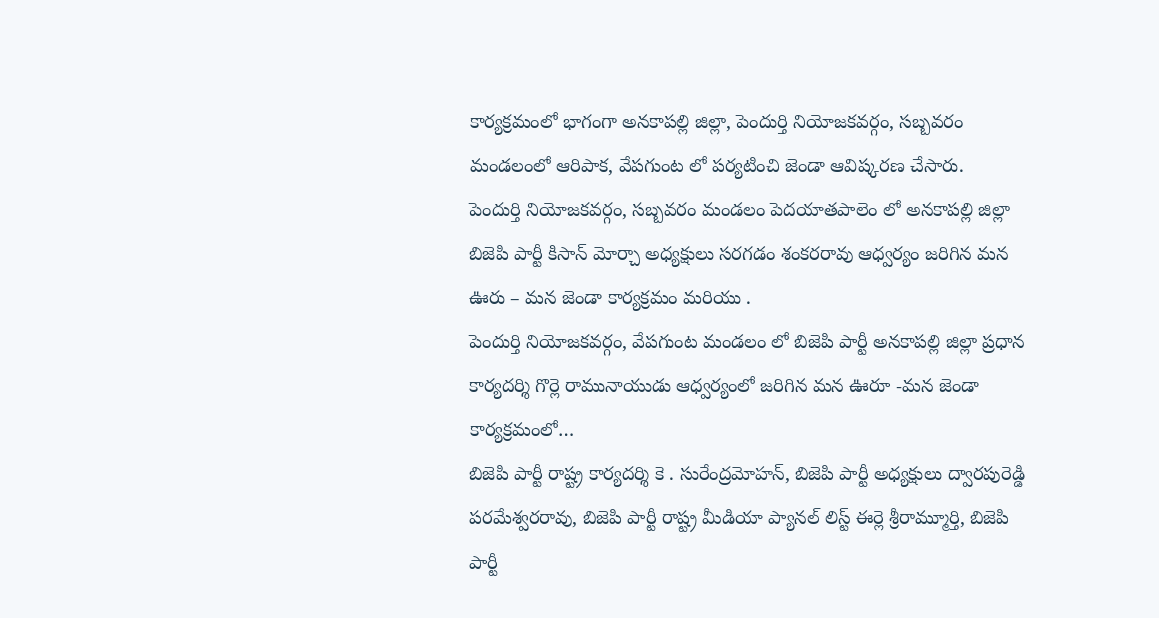కార్యక్రమంలో భాగంగా అనకాపల్లి జిల్లా, పెందుర్తి నియోజకవర్గం, సబ్బవరం మండలంలో ఆరిపాక, వేపగుంట లో పర్యటించి జెండా ఆవిష్కరణ చేసారు.
పెందుర్తి నియోజకవర్గం, సబ్బవరం మండలం పెదయాతపాలెం లో అనకాపల్లి జిల్లా బిజెపి పార్టీ కిసాన్ మోర్చా అధ్యక్షులు సరగడం శంకరరావు ఆధ్వర్యం జరిగిన మన ఊరు – మన జెండా కార్యక్రమం మరియు .
పెందుర్తి నియోజకవర్గం, వేపగుంట మండలం లో బిజెపి పార్టీ అనకాపల్లి జిల్లా ప్రధాన కార్యదర్శి గొర్లె రామునాయుడు ఆధ్వర్యంలో జరిగిన మన ఊరూ -మన జెండా కార్యక్రమంలో…
బిజెపి పార్టీ రాష్ట్ర కార్యదర్శి కె . సురేంద్రమోహన్, బిజెపి పార్టీ అధ్యక్షులు ద్వారపురెడ్డి పరమేశ్వరరావు, బిజెపి పార్టీ రాష్ట్ర మీడియా ప్యానల్ లిస్ట్ ఈర్లె శ్రీరామ్మూర్తి, బిజెపి పార్టీ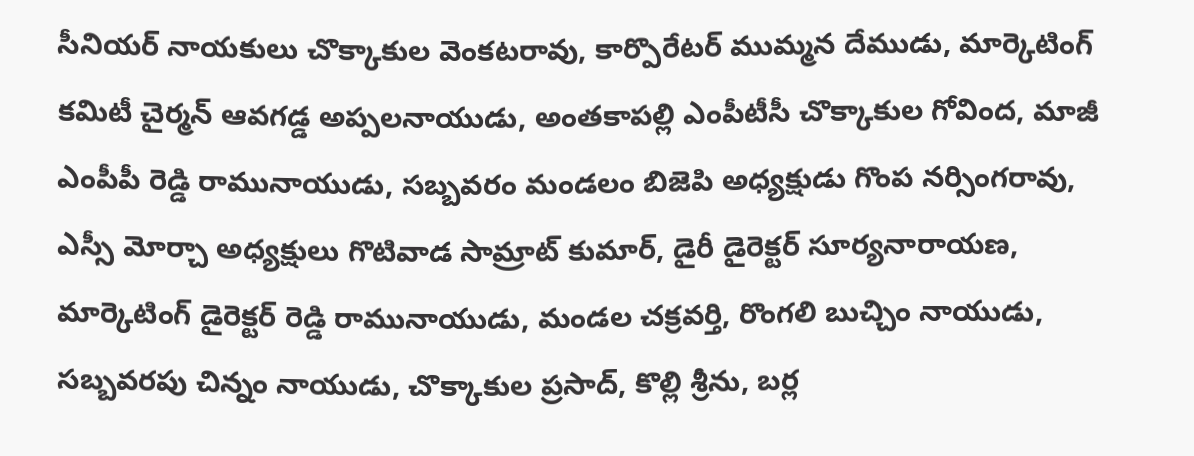సీనియర్ నాయకులు చొక్కాకుల వెంకటరావు, కార్పొరేటర్ ముమ్మన దేముడు, మార్కెటింగ్ కమిటీ చైర్మన్ ఆవగడ్డ అప్పలనాయుడు, అంతకాపల్లి ఎంపీటీసీ చొక్కాకుల గోవింద, మాజీ ఎంపీపీ రెడ్డి రామునాయుడు, సబ్బవరం మండలం బిజెపి అధ్యక్షుడు గొంప నర్సింగరావు, ఎస్సీ మోర్చా అధ్యక్షులు గొటివాడ సామ్రాట్ కుమార్, డైరీ డైరెక్టర్ సూర్యనారాయణ, మార్కెటింగ్ డైరెక్టర్ రెడ్డి రామునాయుడు, మండల చక్రవర్తి, రొంగలి బుచ్చిం నాయుడు, సబ్బవరపు చిన్నం నాయుడు, చొక్కాకుల ప్రసాద్, కొల్లి శ్రీను, బర్ల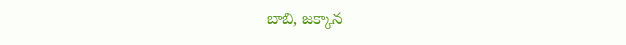బాబి, జక్కాన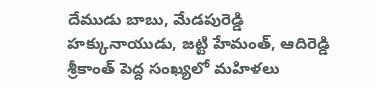దేముడు బాబు, మేడపురెడ్డి హక్కునాయుడు, జట్టి హేమంత్, ఆదిరెడ్డి శ్రీకాంత్ పెద్ద సంఖ్యలో మహిళలు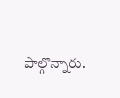పాల్గొన్నారు.